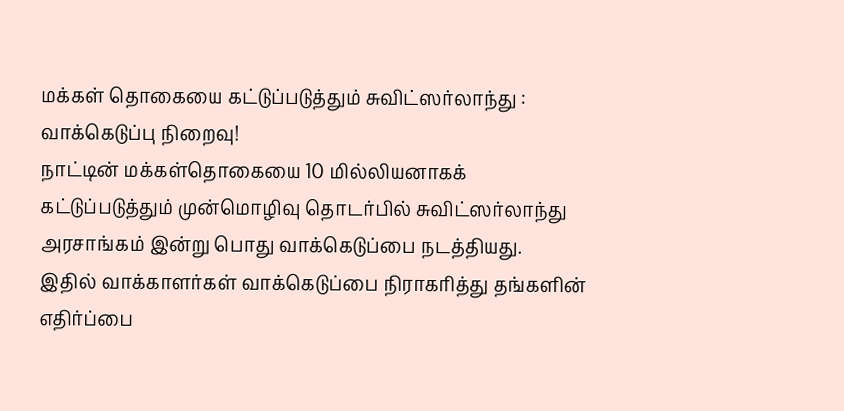மக்கள் தொகையை கட்டுப்படுத்தும் சுவிட்ஸர்லாந்து : வாக்கெடுப்பு நிறைவு!
நாட்டின் மக்கள்தொகையை 10 மில்லியனாகக் கட்டுப்படுத்தும் முன்மொழிவு தொடர்பில் சுவிட்ஸர்லாந்து அரசாங்கம் இன்று பொது வாக்கெடுப்பை நடத்தியது.
இதில் வாக்காளர்கள் வாக்கெடுப்பை நிராகரித்து தங்களின் எதிர்ப்பை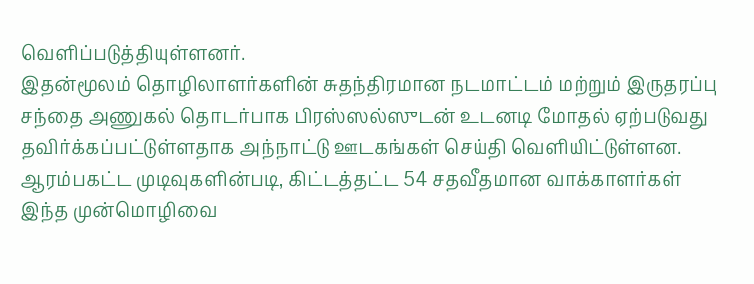வெளிப்படுத்தியுள்ளனர்.
இதன்மூலம் தொழிலாளர்களின் சுதந்திரமான நடமாட்டம் மற்றும் இருதரப்பு சந்தை அணுகல் தொடர்பாக பிரஸ்ஸல்ஸுடன் உடனடி மோதல் ஏற்படுவது தவிர்க்கப்பட்டுள்ளதாக அந்நாட்டு ஊடகங்கள் செய்தி வெளியிட்டுள்ளன.
ஆரம்பகட்ட முடிவுகளின்படி, கிட்டத்தட்ட 54 சதவீதமான வாக்காளர்கள் இந்த முன்மொழிவை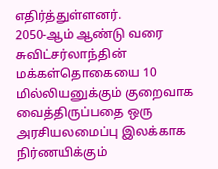எதிர்த்துள்ளனர்.
2050-ஆம் ஆண்டு வரை சுவிட்சர்லாந்தின் மக்கள்தொகையை 10 மில்லியனுக்கும் குறைவாக வைத்திருப்பதை ஒரு அரசியலமைப்பு இலக்காக நிர்ணயிக்கும்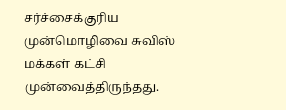சர்ச்சைக்குரிய முன்மொழிவை சுவிஸ் மக்கள் கட்சி முன்வைத்திருந்தது.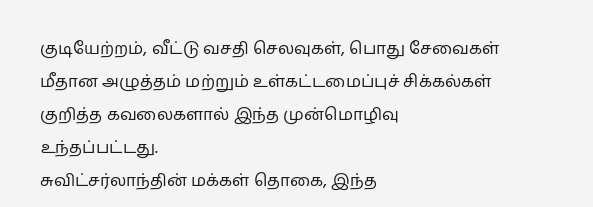குடியேற்றம், வீட்டு வசதி செலவுகள், பொது சேவைகள் மீதான அழுத்தம் மற்றும் உள்கட்டமைப்புச் சிக்கல்கள் குறித்த கவலைகளால் இந்த முன்மொழிவு உந்தப்பட்டது.
சுவிட்சர்லாந்தின் மக்கள் தொகை, இந்த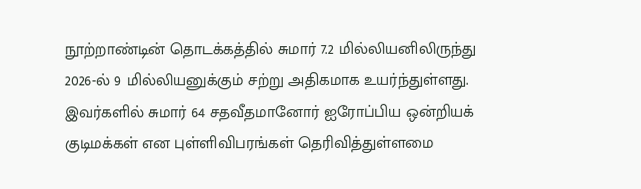நூற்றாண்டின் தொடக்கத்தில் சுமார் 7.2 மில்லியனிலிருந்து 2026-ல் 9 மில்லியனுக்கும் சற்று அதிகமாக உயர்ந்துள்ளது.
இவர்களில் சுமார் 64 சதவீதமானோர் ஐரோப்பிய ஒன்றியக் குடிமக்கள் என புள்ளிவிபரங்கள் தெரிவித்துள்ளமை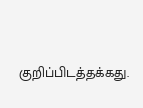குறிப்பிடத்தக்கது.